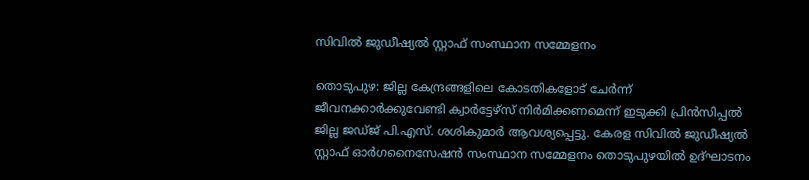സിവിൽ ജുഡീഷ്യൽ സ്റ്റാഫ് സംസ്ഥാന സമ്മേളനം

തൊടുപുഴ: ജില്ല കേന്ദ്രങ്ങളിലെ കോടതികളോട് ചേർന്ന് ജീവനക്കാർക്കുവേണ്ടി ക്വാർട്ടേഴ്സ് നിർമിക്കണമെന്ന് ഇടുക്കി പ്രിൻസിപ്പൽ ജില്ല ജഡ്ജ് പി.എസ്. ശശികുമാർ ആവശ്യപ്പെട്ടു. കേരള സിവിൽ ജുഡീഷ്യൽ സ്റ്റാഫ് ഓർഗനൈസേഷൻ സംസ്ഥാന സമ്മേളനം തൊടുപുഴയിൽ ഉദ്‌ഘാടനം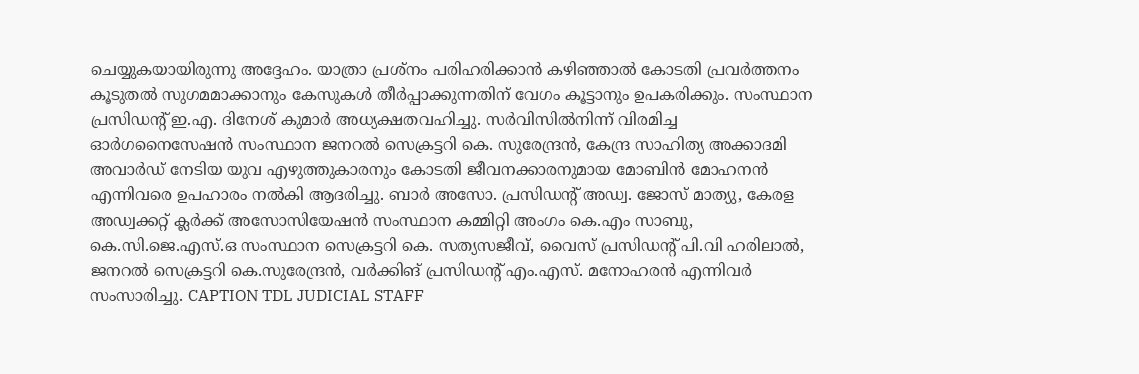ചെയ്യുകയായിരുന്നു അദ്ദേഹം. യാത്രാ പ്രശ്നം പരിഹരിക്കാൻ കഴിഞ്ഞാൽ കോടതി പ്രവർത്തനം കൂടുതൽ സുഗമമാക്കാനും കേസുകൾ തീർപ്പാക്കുന്നതിന് വേഗം കൂട്ടാനും ഉപകരിക്കും. സംസ്ഥാന പ്രസിഡന്‍റ് ഇ.എ. ദിനേശ് കുമാർ അധ്യക്ഷതവഹിച്ചു. സർവിസിൽനിന്ന് വിരമിച്ച ഓർഗനൈസേഷൻ സംസ്ഥാന ജനറൽ സെക്രട്ടറി കെ. സുരേന്ദ്രൻ, കേന്ദ്ര സാഹിത്യ അക്കാദമി അവാർഡ് നേടിയ യുവ എഴുത്തുകാരനും കോടതി ജീവനക്കാരനുമായ മോബിൻ മോഹനൻ എന്നിവരെ ഉപഹാരം നൽകി ആദരിച്ചു. ബാർ അസോ. പ്രസിഡന്‍റ് അഡ്വ. ജോസ് മാത്യു, കേരള അഡ്വക്കറ്റ് ക്ലർക്ക് അസോസിയേഷൻ സംസ്ഥാന കമ്മിറ്റി അംഗം കെ.എം സാബു, കെ.സി.ജെ.എസ്.ഒ സംസ്ഥാന സെക്രട്ടറി കെ. സത്യസജീവ്, വൈസ് പ്രസിഡന്‍റ് പി.വി ഹരിലാൽ, ജനറൽ സെക്രട്ടറി കെ.സുരേന്ദ്രൻ, വർക്കിങ് പ്രസിഡന്‍റ് എം.എസ്. മനോഹരൻ എന്നിവർ സംസാരിച്ചു. CAPTION TDL JUDICIAL STAFF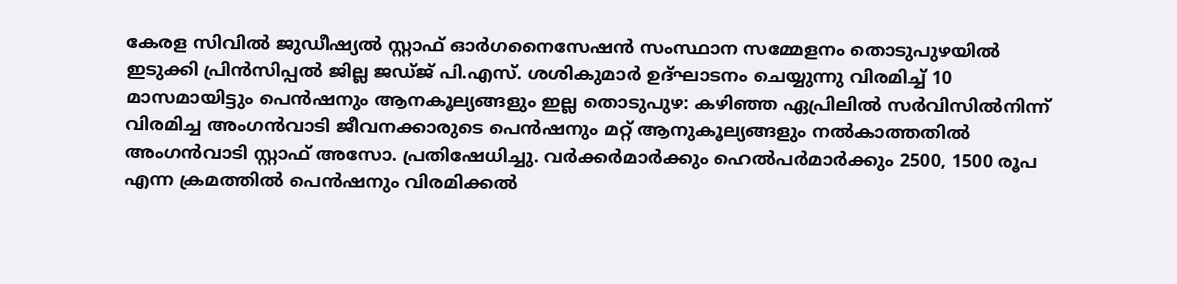കേരള സിവിൽ ജുഡീഷ്യൽ സ്റ്റാഫ് ഓർഗനൈസേഷൻ സംസ്ഥാന സമ്മേളനം തൊടുപുഴയിൽ ഇടുക്കി പ്രിൻസിപ്പൽ ജില്ല ജഡ്ജ് പി.എസ്. ശശികുമാർ ഉദ്ഘാടനം ചെയ്യുന്നു വിരമിച്ച് 10 മാസമായിട്ടും പെൻഷനും ആനകൂല്യങ്ങളും ഇല്ല തൊടുപുഴ: കഴിഞ്ഞ ഏപ്രിലിൽ സർവിസിൽനിന്ന് വിരമിച്ച അംഗൻവാടി ജീവനക്കാരുടെ പെൻഷനും മറ്റ് ആനുകൂല്യങ്ങളും നൽകാത്തതിൽ അംഗൻവാടി സ്റ്റാഫ് അസോ. പ്രതിഷേധിച്ചു. വർക്കർമാർക്കും ഹെൽപർമാർക്കും 2500, 1500 രൂപ എന്ന ക്രമത്തിൽ പെൻഷനും വിരമിക്കൽ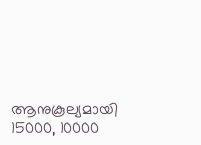ആനുകൂല്യമായി 15000, 10000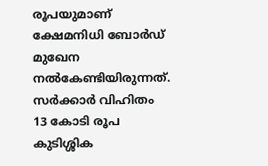രൂപയുമാണ് ക്ഷേമനിധി ബോർഡ് മുഖേന നൽകേണ്ടിയിരുന്നത്. സർക്കാർ വിഹിതം 13 കോടി രൂപ കുടിശ്ശിക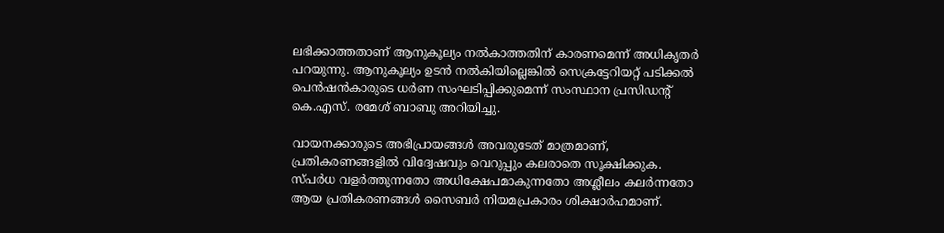ലഭിക്കാത്തതാണ് ആനുകൂല്യം നൽകാത്തതിന് കാരണമെന്ന് അധികൃതർ പറയുന്നു. ആനുകൂല്യം ഉടൻ നൽകിയില്ലെങ്കിൽ സെക്രട്ടേറിയറ്റ് പടിക്കൽ പെൻഷൻകാരുടെ ധർണ സംഘടിപ്പിക്കുമെന്ന് സംസ്ഥാന പ്രസിഡന്‍റ് കെ.എസ്. രമേശ് ബാബു അറിയിച്ചു.

വായനക്കാരുടെ അഭിപ്രായങ്ങള്‍ അവരുടേത് മാത്രമാണ്, പ്രതികരണങ്ങളിൽ വിദ്വേഷവും വെറുപ്പും കലരാതെ സൂക്ഷിക്കുക. സ്പർധ വളർത്തുന്നതോ അധിക്ഷേപമാകുന്നതോ അശ്ലീലം കലർന്നതോ ആയ പ്രതികരണങ്ങൾ സൈബർ നിയമപ്രകാരം ശിക്ഷാർഹമാണ്.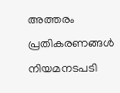അത്തരം പ്രതികരണങ്ങൾ നിയമനടപടി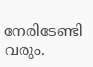നേരിടേണ്ടി വരും.